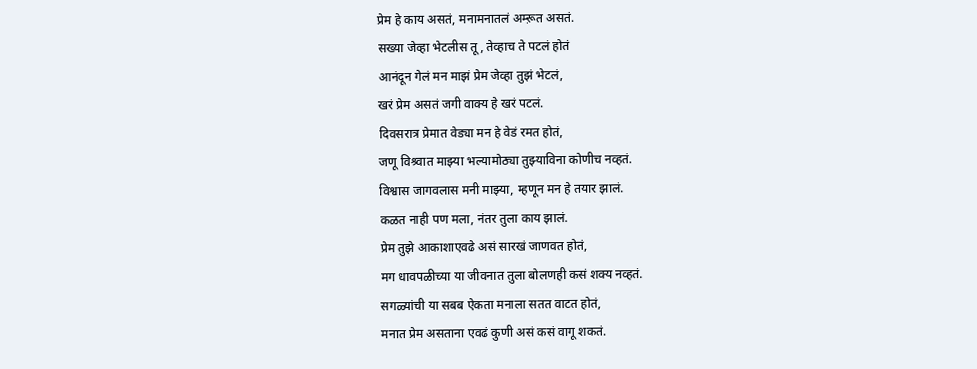प्रेम हे काय असतं, मनामनातलं अम्ऱूत असतं.
सख्या जेव्हा भेटलीस तू, तेव्हाच ते पटलं होतं
आनंदून गेलं मन माझं प्रेम जेव्हा तुझं भेटलं,
खरं प्रेम असतं जगी वाक्य हे खरं पटलं.
दिवसरात्र प्रेमात वेड्या मन हे वेडं रमत होतं,
जणू विश्र्वात माझ्या भल्यामोठ्या तुझ्याविना कोणीच नव्हतं.
विश्वास जागवलास मनी माझ्या, म्हणून मन हे तयार झालं.
कळत नाही पण मला, नंतर तुला काय झालं.
प्रेम तुझे आकाशाएवढे असं सारखं जाणवत होतं,
मग धावपळीच्या या जीवनात तुला बोलणही कसं शक्य नव्हतं.
सगळ्यांची या सबब ऐकता मनाला सतत वाटत होतं,
मनात प्रेम असताना एवढं कुणी असं कसं वागू शकतं.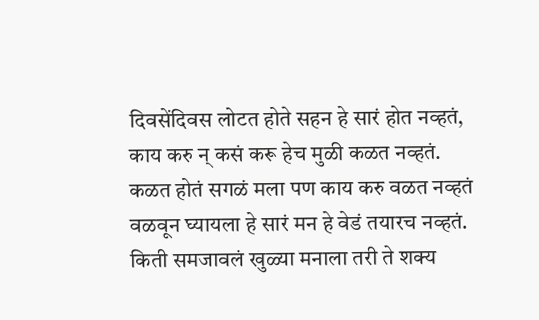दिवसेंदिवस लोटत होते सहन हे सारं होत नव्हतं,
काय करु न् कसं करू हेच मुळी कळत नव्हतं.
कळत होतं सगळं मला पण काय करु वळत नव्हतं
वळवून घ्यायला हे सारं मन हे वेडं तयारच नव्हतं.
किती समजावलं खुळ्या मनाला तरी ते शक्य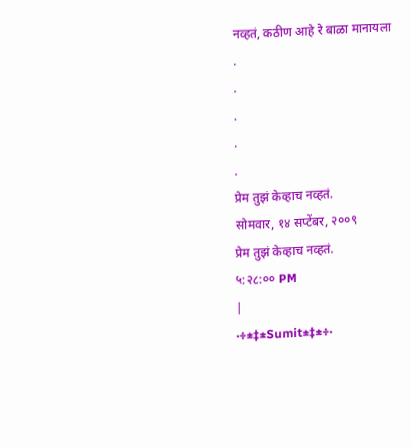नव्हतं, कठीण आहे रे बाळा मानायला
.
.
.
.
.
प्रेम तुझं केव्हाच नव्हतं.
सोमवार, १४ सप्टेंबर, २००९
प्रेम तुझं केव्हाच नव्हतं.
५:२८:०० PM
|
·÷±‡±Sumit±‡±÷·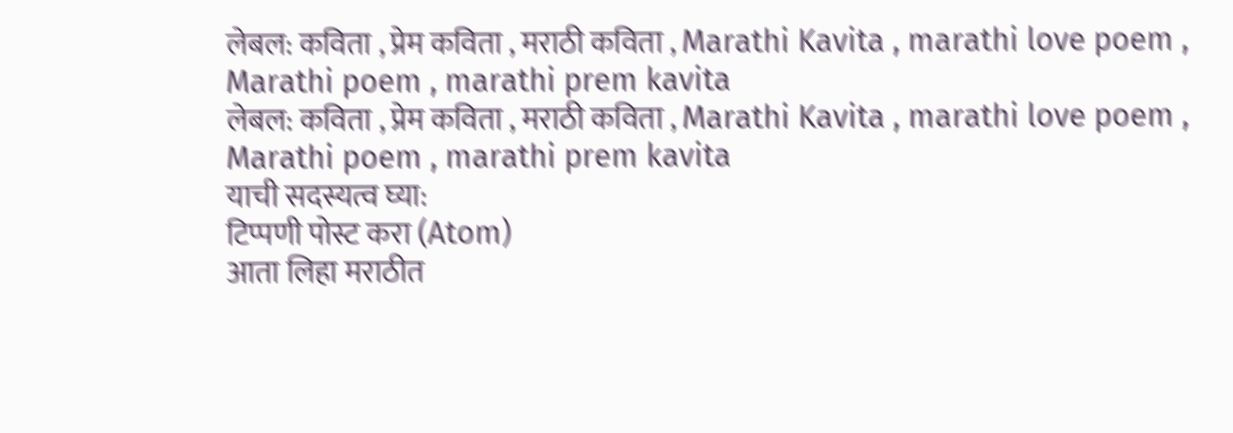लेबल: कविता , प्रेम कविता , मराठी कविता , Marathi Kavita , marathi love poem , Marathi poem , marathi prem kavita
लेबल: कविता , प्रेम कविता , मराठी कविता , Marathi Kavita , marathi love poem , Marathi poem , marathi prem kavita
याची सदस्यत्व घ्या:
टिप्पणी पोस्ट करा (Atom)
आता लिहा मराठीत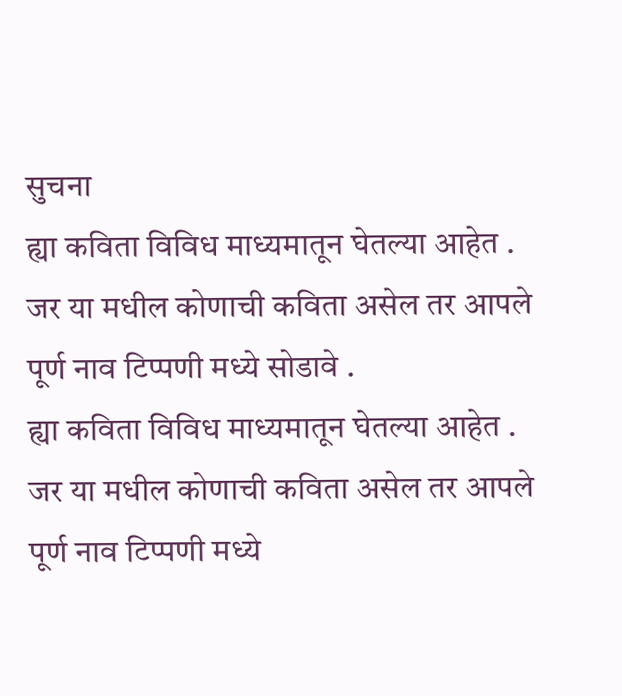सुचना
ह्या कविता विविध माध्यमातून घेतल्या आहेत .
जर या मधील कोणाची कविता असेल तर आपले पूर्ण नाव टिप्पणी मध्ये सोडावे .
ह्या कविता विविध माध्यमातून घेतल्या आहेत .
जर या मधील कोणाची कविता असेल तर आपले पूर्ण नाव टिप्पणी मध्ये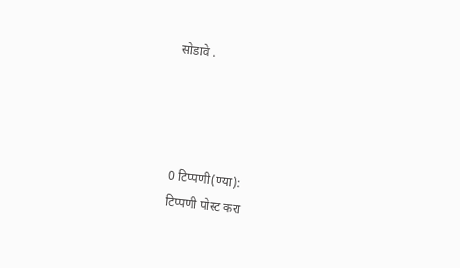सोडावे .




0 टिप्पणी(ण्या):
टिप्पणी पोस्ट करा